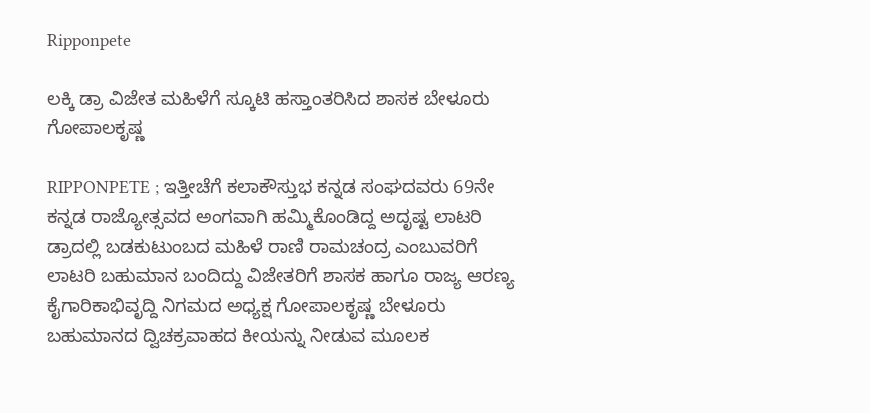Ripponpete

ಲಕ್ಕಿ ಡ್ರಾ ವಿಜೇತ ಮಹಿಳೆಗೆ ಸ್ಕೂಟಿ ಹಸ್ತಾಂತರಿಸಿದ ಶಾಸಕ ಬೇಳೂರು ಗೋಪಾಲಕೃಷ್ಣ

RIPPONPETE ; ಇತ್ತೀಚೆಗೆ ಕಲಾಕೌಸ್ತುಭ ಕನ್ನಡ ಸಂಘದವರು 69ನೇ ಕನ್ನಡ ರಾಜ್ಯೋತ್ಸವದ ಅಂಗವಾಗಿ ಹಮ್ಮಿಕೊಂಡಿದ್ದ ಅದೃಷ್ಟ ಲಾಟರಿ ಡ್ರಾದಲ್ಲಿ ಬಡಕುಟುಂಬದ ಮಹಿಳೆ ರಾಣಿ ರಾಮಚಂದ್ರ ಎಂಬುವರಿಗೆ ಲಾಟರಿ ಬಹುಮಾನ ಬಂದಿದ್ದು ವಿಜೇತರಿಗೆ ಶಾಸಕ ಹಾಗೂ ರಾಜ್ಯ ಆರಣ್ಯ ಕೈಗಾರಿಕಾಭಿವೃದ್ದಿ ನಿಗಮದ ಅಧ್ಯಕ್ಷ ಗೋಪಾಲಕೃಷ್ಣ ಬೇಳೂರು ಬಹುಮಾನದ ದ್ವಿಚಕ್ರವಾಹದ ಕೀಯನ್ನು ನೀಡುವ ಮೂಲಕ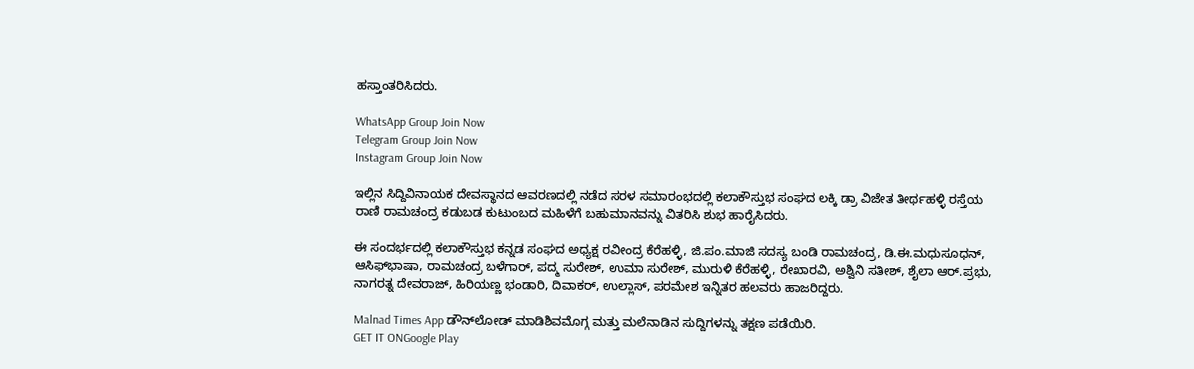ಹಸ್ತಾಂತರಿಸಿದರು.

WhatsApp Group Join Now
Telegram Group Join Now
Instagram Group Join Now

ಇಲ್ಲಿನ ಸಿದ್ದಿವಿನಾಯಕ ದೇವಸ್ಥಾನದ ಆವರಣದಲ್ಲಿ ನಡೆದ ಸರಳ ಸಮಾರಂಭದಲ್ಲಿ ಕಲಾಕೌಸ್ತುಭ ಸಂಘದ ಲಕ್ಕಿ ಡ್ರಾ ವಿಜೇತ ತೀರ್ಥಹಳ್ಳಿ ರಸ್ತೆಯ ರಾಣಿ ರಾಮಚಂದ್ರ ಕಡುಬಡ ಕುಟುಂಬದ ಮಹಿಳೆಗೆ ಬಹುಮಾನವನ್ನು ವಿತರಿಸಿ ಶುಭ ಹಾರೈಸಿದರು.

ಈ ಸಂದರ್ಭದಲ್ಲಿ ಕಲಾಕೌಸ್ತುಭ ಕನ್ನಡ ಸಂಘದ ಅಧ್ಯಕ್ಷ ರವೀಂದ್ರ ಕೆರೆಹಳ್ಳಿ, ಜಿ.ಪಂ.ಮಾಜಿ ಸದಸ್ಯ ಬಂಡಿ ರಾಮಚಂದ್ರ, ಡಿ.ಈ.ಮಧುಸೂಧನ್, ಆಸಿಫ್‌ಭಾಷಾ, ರಾಮಚಂದ್ರ ಬಳೆಗಾರ್, ಪದ್ಮ ಸುರೇಶ್, ಉಮಾ ಸುರೇಶ್, ಮುರುಳಿ ಕೆರೆಹಳ್ಳಿ, ರೇಖಾರವಿ, ಅಶ್ವಿನಿ ಸತೀಶ್, ಶೈಲಾ ಆರ್.ಪ್ರಭು, ನಾಗರತ್ನ ದೇವರಾಜ್, ಹಿರಿಯಣ್ಣ ಭಂಡಾರಿ, ದಿವಾಕರ್, ಉಲ್ಲಾಸ್, ಪರಮೇಶ ಇನ್ನಿತರ ಹಲವರು ಹಾಜರಿದ್ದರು.

Malnad Times App ಡೌನ್‌ಲೋಡ್ ಮಾಡಿಶಿವಮೊಗ್ಗ ಮತ್ತು ಮಲೆನಾಡಿನ ಸುದ್ದಿಗಳನ್ನು ತಕ್ಷಣ ಪಡೆಯಿರಿ.
GET IT ONGoogle Play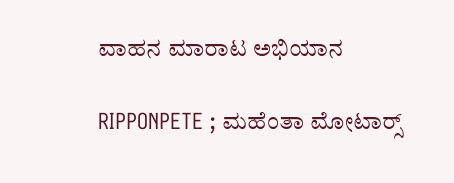ವಾಹನ ಮಾರಾಟ ಅಭಿಯಾನ

RIPPONPETE ; ಮಹೆಂತಾ ಮೋಟಾರ‍್ಸ್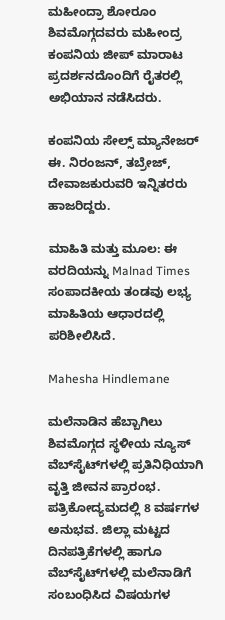ಮಹೀಂದ್ರಾ ಶೋರೂಂ ಶಿವಮೊಗ್ಗದವರು ಮಹೀಂದ್ರ ಕಂಪನಿಯ ಜೀಪ್ ಮಾರಾಟ ಪ್ರದರ್ಶನದೊಂದಿಗೆ ರೈತರಲ್ಲಿ ಅಭಿಯಾನ ನಡೆಸಿದರು.

ಕಂಪನಿಯ ಸೇಲ್ಸ್ ಮ್ಯಾನೇಜರ್ ಈ. ನಿರಂಜನ್, ತಬ್ರೇಜ್, ದೇವಾಜಕುರುವರಿ ಇನ್ನಿತರರು ಹಾಜರಿದ್ದರು.

ಮಾಹಿತಿ ಮತ್ತು ಮೂಲ: ಈ ವರದಿಯನ್ನು Malnad Times ಸಂಪಾದಕೀಯ ತಂಡವು ಲಭ್ಯ ಮಾಹಿತಿಯ ಆಧಾರದಲ್ಲಿ ಪರಿಶೀಲಿಸಿದೆ.

Mahesha Hindlemane

ಮಲೆನಾಡಿನ ಹೆಬ್ಬಾಗಿಲು ಶಿವಮೊಗ್ಗದ ಸ್ಥಳೀಯ ನ್ಯೂಸ್ ವೆಬ್‌ಸೈಟ್‌ಗಳಲ್ಲಿ ಪ್ರತಿನಿಧಿಯಾಗಿ ವೃತ್ತಿ ಜೀವನ ಪ್ರಾರಂಭ. ಪತ್ರಿಕೋದ್ಯಮದಲ್ಲಿ 8 ವರ್ಷಗಳ ಅನುಭವ. ಜಿಲ್ಲಾ ಮಟ್ಟದ ದಿನಪತ್ರಿಕೆಗಳಲ್ಲಿ ಹಾಗೂ ವೆಬ್‌ಸೈಟ್‌ಗಳಲ್ಲಿ ಮಲೆನಾಡಿಗೆ ಸಂಬಂಧಿಸಿದ ವಿಷಯಗಳ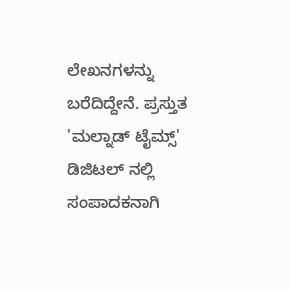ಲೇಖನಗಳನ್ನು ಬರೆದಿದ್ದೇನೆ. ಪ್ರಸ್ತುತ 'ಮಲ್ನಾಡ್ ಟೈಮ್ಸ್' ಡಿಜಿಟಲ್ ನಲ್ಲಿ ಸಂಪಾದಕನಾಗಿ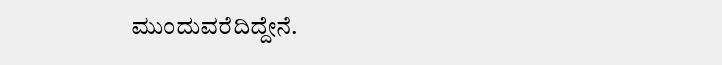ಮುಂದುವರೆದಿದ್ದೇನೆ.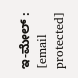ಇ-ಮೇಲ್ : [email protected]